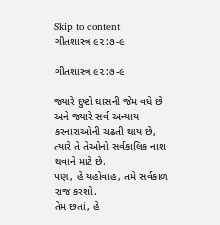Skip to content
ગીતશાસ્ત્ર ૯૨:૭-૯

ગીતશાસ્ત્ર ૯૨:૭-૯

જ્યારે દુષ્ટો ઘાસની જેમ વધે છે અને જ્યારે સર્વ અન્યાય કરનારાઓની ચઢતી થાય છે, ત્યારે તે તેઓનો સર્વકાલિક નાશ થવાને માટે છે.
પણ, હે યહોવાહ, તમે સર્વકાળ રાજ કરશો.
તેમ છતાં, હે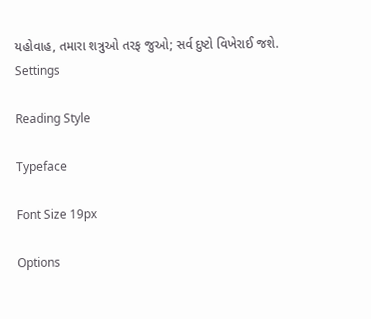યહોવાહ, તમારા શત્રુઓ તરફ જુઓ; સર્વ દુષ્ટો વિખેરાઈ જશે.
Settings

Reading Style

Typeface

Font Size 19px

Options